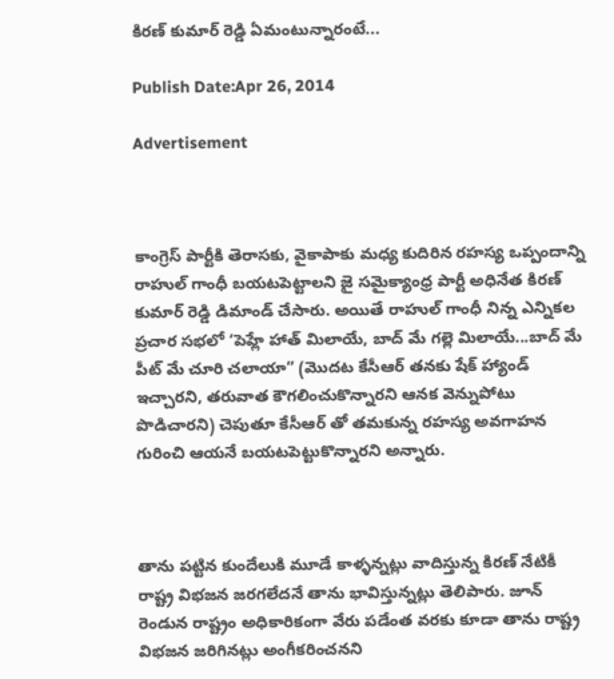కిరణ్ కుమార్ రెడ్డి ఏమంటున్నారంటే...

Publish Date:Apr 26, 2014

Advertisement



కాంగ్రెస్ పార్టీకి తెరాసకు, వైకాపాకు మధ్య కుదిరిన రహస్య ఒప్పందాన్ని రాహుల్ గాంధీ బయటపెట్టాలని జై సమైక్యాంధ్ర పార్టీ అధినేత కిరణ్ కుమార్ రెడ్డి డిమాండ్ చేసారు. అయితే రాహుల్ గాంధీ నిన్న ఎన్నికల ప్రచార సభలో ‘పెహ్లే హాత్ మిలాయే, బాద్ మే గల్లె మిలాయే...బాద్ మే పీట్ మే చూరి చలాయా” (మొదట కేసీఆర్ తనకు షేక్ హ్యాండ్ ఇచ్చారని, తరువాత కౌగలించుకొన్నారని ఆనక వెన్నుపోటు పొడిచారని) చెపుతూ కేసీఆర్ తో తమకున్న రహస్య అవగాహన గురించి ఆయనే బయటపెట్టుకొన్నారని అన్నారు.



తాను పట్టిన కుందేలుకి మూడే కాళ్ళన్నట్లు వాదిస్తున్న కిరణ్ నేటికీ రాష్ట్ర విభజన జరగలేదనే తాను భావిస్తున్నట్లు తెలిపారు. జూన్ రెండున రాష్ట్రం అధికారికంగా వేరు పడేంత వరకు కూడా తాను రాష్ట్ర విభజన జరిగినట్లు అంగీకరించనని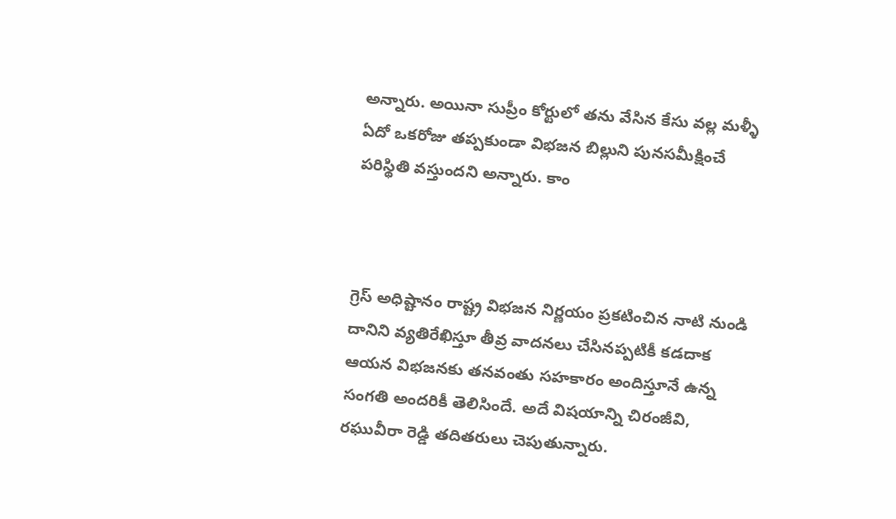అన్నారు. అయినా సుప్రీం కోర్టులో తను వేసిన కేసు వల్ల మళ్ళీ ఏదో ఒకరోజు తప్పకుండా విభజన బిల్లుని పునసమీక్షించే పరిస్థితి వస్తుందని అన్నారు. కాం



గ్రెస్ అధిష్టానం రాష్ట్ర విభజన నిర్ణయం ప్రకటించిన నాటి నుండి దానిని వ్యతిరేఖిస్తూ తీవ్ర వాదనలు చేసినప్పటికీ కడదాక ఆయన విభజనకు తనవంతు సహకారం అందిస్తూనే ఉన్న సంగతి అందరికీ తెలిసిందే. అదే విషయాన్ని చిరంజీవి, రఘువీరా రెడ్డి తదితరులు చెపుతున్నారు.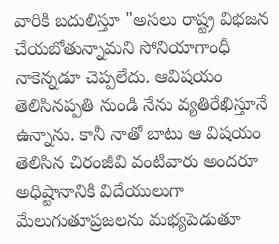వారికి బదులిస్తూ "అసలు రాష్ట్ర విభజన చేయబోతున్నామని సోనియాగాంధీ నాకెన్నడూ చెప్పలేదు. ఆవిషయం తెలిసినప్పతి నుండి నేను వ్యతిరేఖిస్తూనే ఉన్నాను. కానీ నాతో బాటు ఆ విషయం తెలిసిన చిరంజీవి వంటివారు అందరూ అధిష్టానానికి విదేయులుగా మేలుగుతూప్రజలను మభ్యపెడుతూ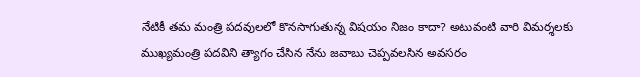నేటికీ తమ మంత్రి పదవులలో కొనసాగుతున్న విషయం నిజం కాదా? అటువంటి వారి విమర్శలకు ముఖ్యమంత్రి పదవిని త్యాగం చేసిన నేను జవాబు చెప్పవలసిన అవసరం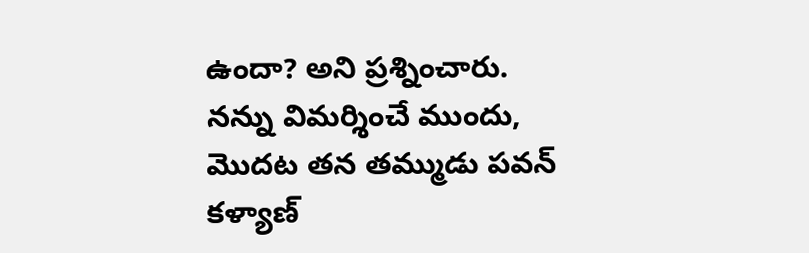ఉందా? అని ప్రశ్నించారు. నన్ను విమర్శించే ముందు, మొదట తన తమ్ముడు పవన్ కళ్యాణ్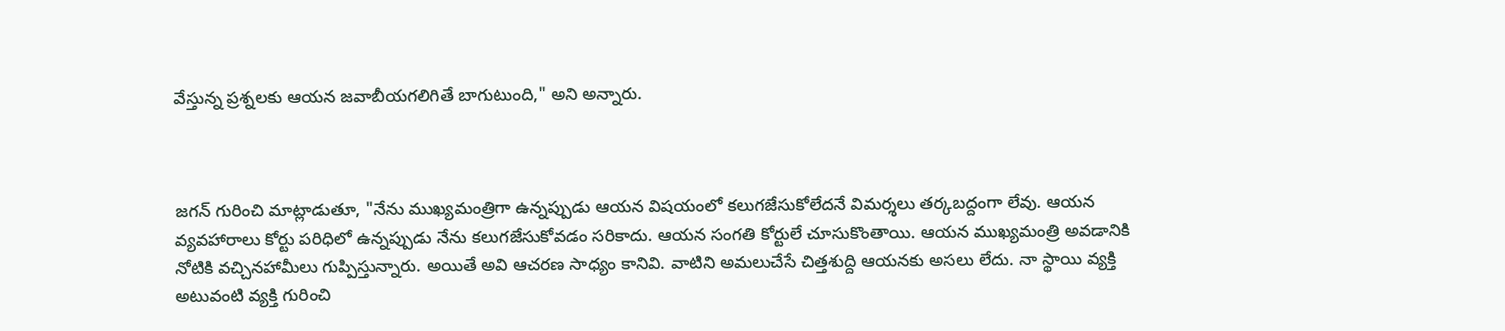వేస్తున్న ప్రశ్నలకు ఆయన జవాబీయగలిగితే బాగుటుంది," అని అన్నారు.



జగన్ గురించి మాట్లాడుతూ, "నేను ముఖ్యమంత్రిగా ఉన్నప్పుడు ఆయన విషయంలో కలుగజేసుకోలేదనే విమర్శలు తర్కబద్దంగా లేవు. ఆయన వ్యవహారాలు కోర్టు పరిధిలో ఉన్నప్పుడు నేను కలుగజేసుకోవడం సరికాదు. ఆయన సంగతి కోర్టులే చూసుకొంతాయి. ఆయన ముఖ్యమంత్రి అవడానికి నోటికి వచ్చినహామీలు గుప్పిస్తున్నారు. అయితే అవి ఆచరణ సాధ్యం కానివి. వాటిని అమలుచేసే చిత్తశుద్ది ఆయనకు అసలు లేదు. నా స్థాయి వ్యక్తి అటువంటి వ్యక్తి గురించి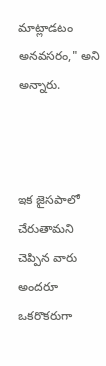మాట్లాడటం అనవసరం," అని అన్నారు.



ఇక జైసపాలో చేరుతామని చెప్పిన వారు అందరూ ఒకరొకరుగా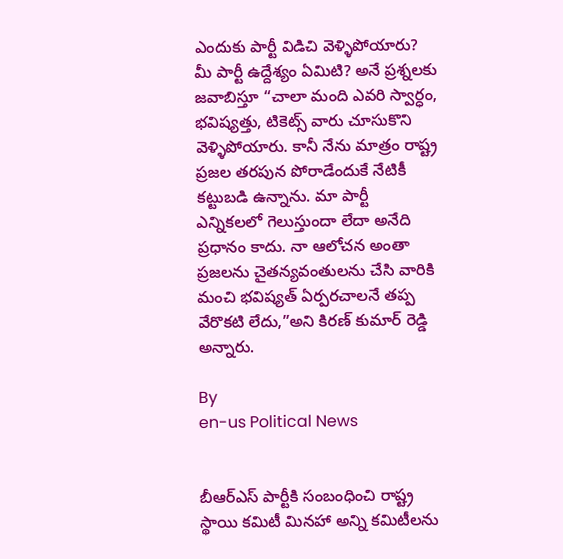ఎందుకు పార్టీ విడిచి వెళ్ళిపోయారు? మీ పార్టీ ఉద్దేశ్యం ఏమిటి? అనే ప్రశ్నలకు జవాబిస్తూ “చాలా మంది ఎవరి స్వార్ధం, భవిష్యత్తు, టికెట్స్ వారు చూసుకొని వెళ్ళిపోయారు. కానీ నేను మాత్రం రాష్ట్ర ప్రజల తరపున పోరాడేందుకే నేటికీ కట్టుబడి ఉన్నాను. మా పార్టీ ఎన్నికలలో గెలుస్తుందా లేదా అనేది ప్రధానం కాదు. నా ఆలోచన అంతా ప్రజలను చైతన్యవంతులను చేసి వారికి మంచి భవిష్యత్ ఏర్పరచాలనే తప్ప వేరొకటి లేదు,”అని కిరణ్ కుమార్ రెడ్డి అన్నారు.

By
en-us Political News


బీఆర్ఎస్ పార్టీకి సంబంధించి రాష్ట్ర స్థాయి కమిటీ మినహా అన్ని కమిటీలను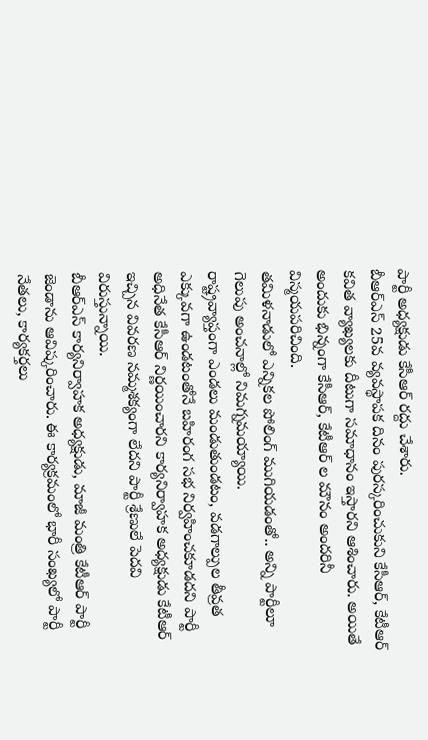పార్టీ అధ్యక్షుడు కేసీఆర్ రద్దు చేశారు.
బీఆర్ఎస్ 25వ వ్యవస్థాపక దినం పురస్కరించుకుని కేసీఆర్, కేటీఆర్ కవిత వ్యాఖ్యలకు దీటుగా సమాధానం ఇస్తారని ఆశించారు. అయితే అందుకు భిన్నంగా కేసీఆర్, కేటీఆర్ ల మౌనం అందరినీ విస్మయపరిచింది.
తమిళనాడులో ఎన్నికల పోలింగ్‌ ముగియడంతో.. అన్ని పార్టీలూ గెలుపు అంచనాల్లో నిమగ్నమయ్యాయి.
రాష్ట్రవ్యాప్తంగా ఎండలు మండుతుండటం, వడగాల్పుల తీవ్రత ఎక్కువగా ఉండటంతోనే బహిరంగ సభ నిర్వహించకూడదని పార్టీ అధినేత కేసీఆర్ నిర్ణయించారని కార్యనిర్వాహక అధ్యక్షుడు కేటీఆర్ ఇచ్చిన వివరణ నమ్మశక్యంగా లేదని పార్టీ శ్రేణులే పెదవి విరుస్తున్నాయి.
బీఆర్ఎస్ కార్యనిర్వాహక అధ్యక్షుడు, మాజీ మంత్రి కేటీఆర్ పార్టీ జెండాను ఆవిష్కరించారు. ఈ కార్యక్రమంలో భారీ సంఖ్యలో పార్టీ నేతలు, కార్యకర్తలు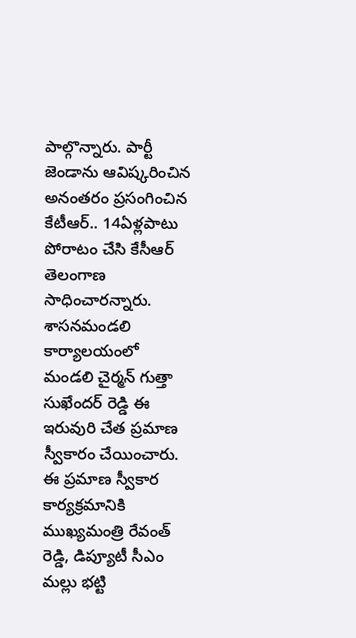పాల్గొన్నారు. పార్టీ జెండాను ఆవిష్కరించిన అనంతరం ప్రసంగించిన కేటీఆర్.. 14ఏళ్లపాటు పోరాటం చేసి కేసీఆర్ తెలంగాణ సాధించారన్నారు.
శాసనమండలి కార్యాలయంలో మండలి చైర్మన్ గుత్తా సుఖేందర్ రెడ్డి ఈ ఇరువురి చేత ప్రమాణ స్వీకారం చేయించారు. ఈ ప్రమాణ స్వీకార కార్యక్రమానికి ముఖ్యమంత్రి రేవంత్ రెడ్డి, డిప్యూటీ సీఎం మల్లు భట్టి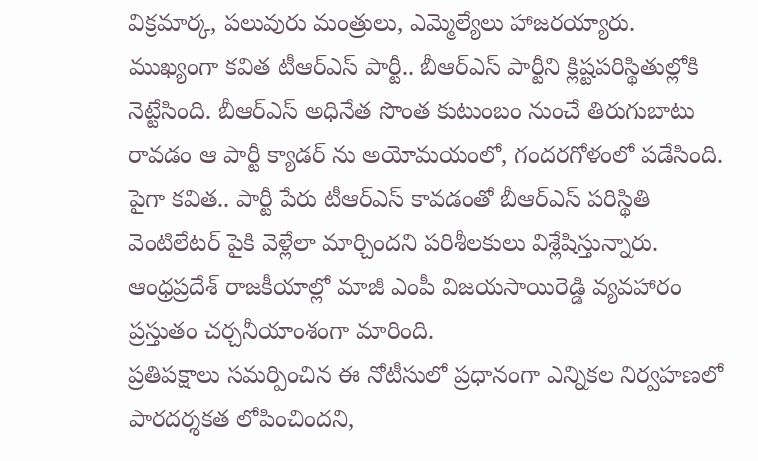విక్రమార్క, పలువురు మంత్రులు, ఎమ్మెల్యేలు హాజరయ్యారు.
ముఖ్యంగా కవిత టీఆర్ఎస్ పార్టీ.. బీఆర్ఎస్ పార్టీని క్లిష్టపరిస్థితుల్లోకి నెట్టేసింది. బీఆర్ఎస్ అధినేత సొంత కుటుంబం నుంచే తిరుగుబాటు రావడం ఆ పార్టీ క్యాడర్ ను అయోమయంలో, గందరగోళంలో పడేసింది. పైగా కవిత.. పార్టీ పేరు టీఆర్ఎస్ కావడంతో బీఆర్ఎస్ పరిస్థితి వెంటిలేటర్ పైకి వెళ్లేలా మార్చిందని పరిశీలకులు విశ్లేషిస్తున్నారు.
ఆంధ్రప్రదేశ్ రాజకీయాల్లో మాజీ ఎంపీ విజయసాయిరెడ్డి వ్యవహారం ప్రస్తుతం చర్చనీయాంశంగా మారింది.
ప్రతిపక్షాలు సమర్పించిన ఈ నోటీసులో ప్రధానంగా ఎన్నికల నిర్వహణలో పారదర్శకత లోపించిందని,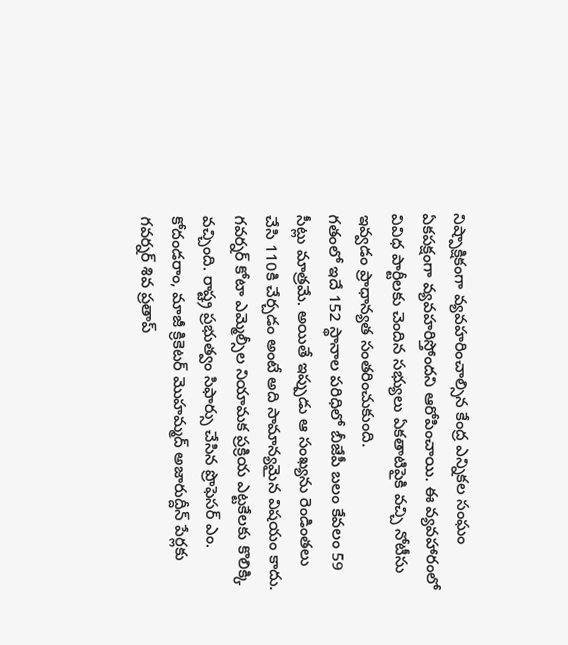నిష్పాక్షికంగా వ్యవహరించాల్సిన కేంద్ర ఎన్నికల సంఘం ఏకపక్షంగా వ్యవహరిస్తోందని ఆరోపించాయి. ఈ వ్యవహారంలో వివిధ పార్టీలకు చెందిన సభ్యులు ఏకతాటిపైకి వచ్చి నోటీసు ఇవ్వడం ప్రాధాన్యత సంతరించుకుంది.
గతంలో ఇదే 152 స్థానాల పరిధిలో బీజేపీ బలం కేవలం 59 సీట్లు మాత్రమే. అయితే ఇప్పుడు ఆ సంఖ్యను రెండింతలు చేసి 110కి చేర్చడం అంటే అది సామాన్యమైన విషయం కాదు.
గవర్నర్ కోటా ఎమ్మెల్సీల నియామక ప్రక్రియ ఎట్టకేలకు కొలిక్కి వచ్చింది. రాష్ట్ర ప్రభుత్వం సిఫార్సు చేసిన ప్రొఫెసర్ ఎం. కోదండరాం, మాజీ క్రికెటర్ మొహమ్మద్ అజారుద్దీన్ పేర్లకు గవర్నర్ శివ ప్రతాప్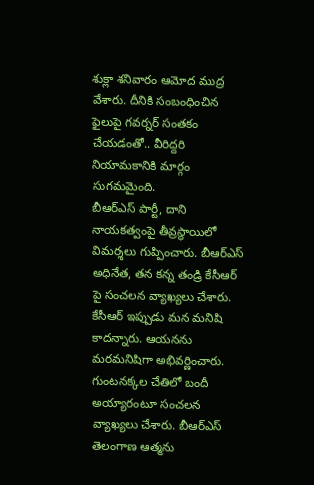శుక్లా శనివారం ఆమోద ముద్ర వేశారు. దీనికి సంబంధించిన ఫైలుపై గవర్నర్ సంతకం చేయడంతో.. వీరిద్దరి నియామకానికి మార్గం సుగమమైంది.
బీఆర్ఎస్ పార్టీ, దాని నాయకత్వంపై తీవ్రస్థాయిలో విమర్శలు గుప్పించారు. బీఆర్ఎస్ అధినేత, తన కన్న తండ్రి కేసీఆర్ పై సంచలన వ్యాఖ్యలు చేశారు. కేసీఆర్ ఇప్పుడు మన మనిషి కాదన్నారు. ఆయనను మరమనిషిగా అభివర్ణించారు. గుంటనక్కల చేతిలో బందీ అయ్యారంటూ సంచలన వ్యాఖ్యలు చేశారు. బీఆర్ఎస్ తెలంగాణ ఆత్మను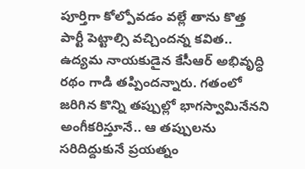పూర్తిగా కోల్పోవడం వల్లే తాను కొత్త పార్టీ పెట్టాల్సి వచ్చిందన్న కవిత.. ఉద్యమ నాయకుడైన కేసీఆర్ అభివృద్ధి రథం గాడి తప్పిందన్నారు. గతంలో జరిగిన కొన్ని తప్పుల్లో భాగస్వామినేనని అంగీకరిస్తూనే.. ఆ తప్పులను సరిదిద్దుకునే ప్రయత్నం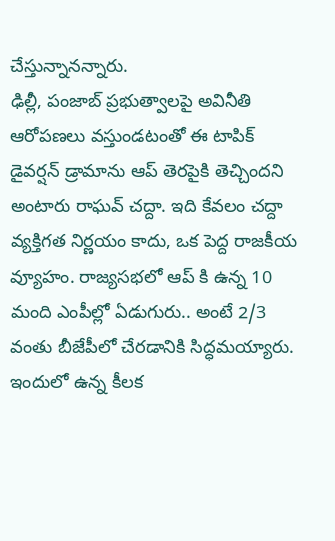చేస్తున్నానన్నారు.
ఢిల్లీ, పంజాబ్ ప్రభుత్వాలపై అవినీతి ఆరోపణలు వ‌స్తుండ‌టంతో ఈ టాపిక్ డైవ‌ర్ష‌న్ డ్రామాను ఆప్ తెర‌పైకి తెచ్చింద‌ని అంటారు రాఘ‌వ్ చ‌ద్దా. ఇది కేవలం చద్దా వ్యక్తిగత నిర్ణయం కాదు, ఒక పెద్ద రాజకీయ వ్యూహం. రాజ్యసభలో ఆప్ కి ఉన్న 10 మంది ఎంపీల్లో ఏడుగురు.. అంటే 2/3 వంతు బీజేపీలో చేరడానికి సిద్ధమయ్యారు. ఇందులో ఉన్న కీలక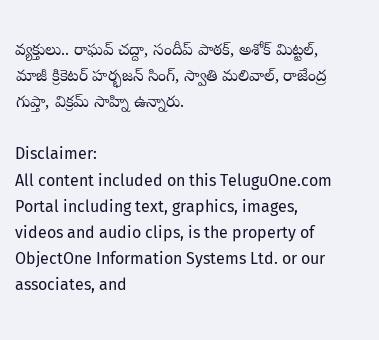వ్యక్తులు.. రాఘ‌వ్ చ‌ద్దా, సందీప్ పాఠ‌క్, అశోక్ మిట్ట‌ల్, మాజీ క్రికెట‌ర్ హర్భజన్ సింగ్, స్వాతి మలివాల్, రాజేంద్ర గుప్తా, విక్రమ్ సాహ్ని ఉన్నారు.

Disclaimer:
All content included on this TeluguOne.com Portal including text, graphics, images, videos and audio clips, is the property of ObjectOne Information Systems Ltd. or our associates, and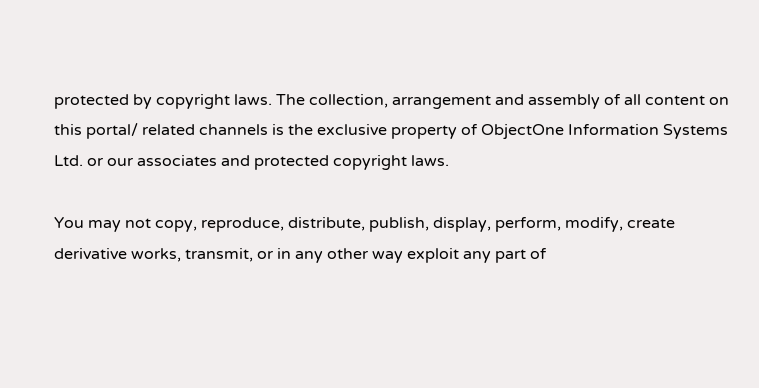protected by copyright laws. The collection, arrangement and assembly of all content on this portal/ related channels is the exclusive property of ObjectOne Information Systems Ltd. or our associates and protected copyright laws.

You may not copy, reproduce, distribute, publish, display, perform, modify, create derivative works, transmit, or in any other way exploit any part of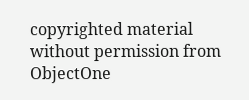copyrighted material without permission from ObjectOne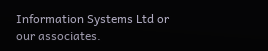Information Systems Ltd or our associates.